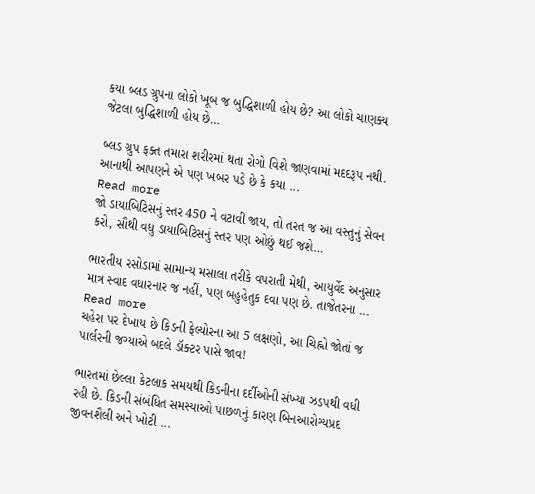કયા બ્લડ ગ્રુપના લોકો ખૂબ જ બુદ્ધિશાળી હોય છે? આ લોકો ચાણક્ય જેટલા બુદ્ધિશાળી હોય છે…

બ્લડ ગ્રુપ ફક્ત તમારા શરીરમાં થતા રોગો વિશે જાણવામાં મદદરૂપ નથી. આનાથી આપણને એ પણ ખબર પડે છે કે કયા ...
Read more
જો ડાયાબિટિસનું સ્તર 450 ને વટાવી જાય, તો તરત જ આ વસ્તુનું સેવન કરો, સૌથી વધુ ડાયાબિટિસનું સ્તર પણ ઓછું થઈ જશે…

ભારતીય રસોડામાં સામાન્ય મસાલા તરીકે વપરાતી મેથી, આયુર્વેદ અનુસાર માત્ર સ્વાદ વધારનાર જ નહીં, પણ બહુહેતુક દવા પણ છે. તાજેતરના ...
Read more
ચહેરા પર દેખાય છે કિડની ફેલ્યોરના આ 5 લક્ષણો, આ ચિહ્નો જોતાં જ પાર્લરની જગ્યાએ બદલે ડૉક્ટર પાસે જાવ!

ભારતમાં છેલ્લા કેટલાક સમયથી કિડનીના દર્દીઓની સંખ્યા ઝડપથી વધી રહી છે. કિડની સંબંધિત સમસ્યાઓ પાછળનું કારણ બિનઆરોગ્યપ્રદ જીવનશૈલી અને ખોટી ...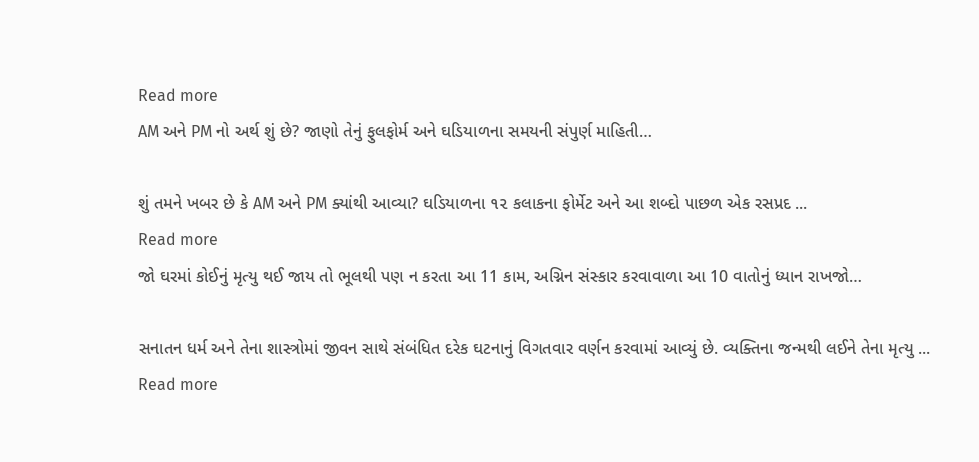Read more
AM અને PM નો અર્થ શું છે? જાણો તેનું ફુલફોર્મ અને ઘડિયાળના સમયની સંપુર્ણ માહિતી…

શું તમને ખબર છે કે AM અને PM ક્યાંથી આવ્યા? ઘડિયાળના ૧૨ કલાકના ફોર્મેટ અને આ શબ્દો પાછળ એક રસપ્રદ ...
Read more
જો ઘરમાં કોઈનું મૃત્યુ થઈ જાય તો ભૂલથી પણ ન કરતા આ 11 કામ, અગ્નિન સંસ્કાર કરવાવાળા આ 10 વાતોનું ધ્યાન રાખજો…

સનાતન ધર્મ અને તેના શાસ્ત્રોમાં જીવન સાથે સંબંધિત દરેક ઘટનાનું વિગતવાર વર્ણન કરવામાં આવ્યું છે. વ્યક્તિના જન્મથી લઈને તેના મૃત્યુ ...
Read more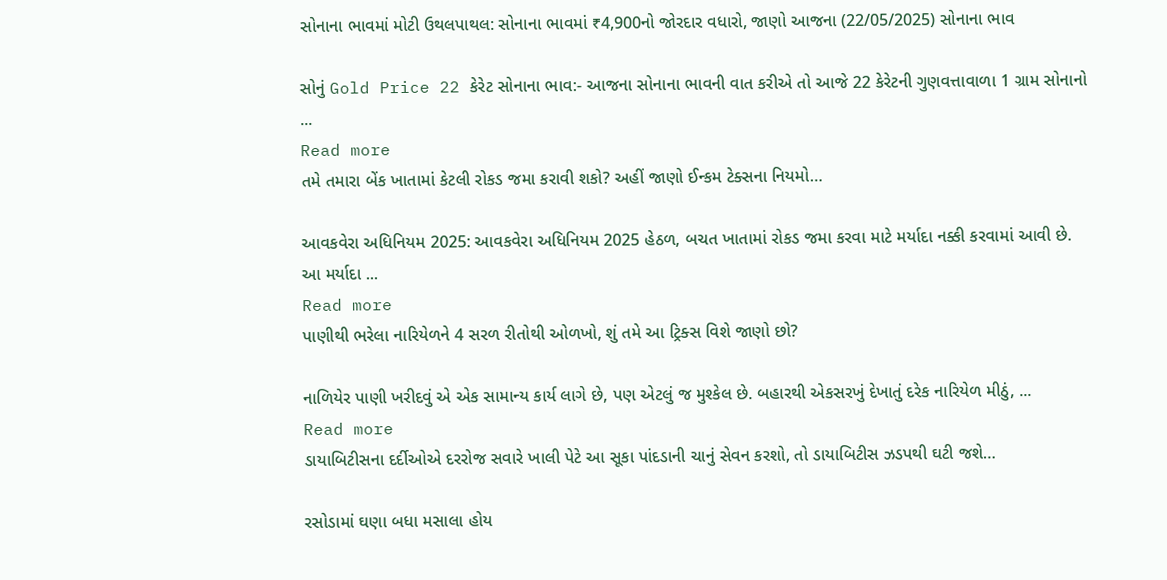સોનાના ભાવમાં મોટી ઉથલપાથલ: સોનાના ભાવમાં ₹4,900નો જોરદાર વધારો, જાણો આજના (22/05/2025) સોનાના ભાવ

સોનું Gold Price 22 કેરેટ સોનાના ભાવ:- આજના સોનાના ભાવની વાત કરીએ તો આજે 22 કેરેટની ગુણવત્તાવાળા 1 ગ્રામ સોનાનો ...
Read more
તમે તમારા બેંક ખાતામાં કેટલી રોકડ જમા કરાવી શકો? અહીં જાણો ઈન્કમ ટેક્સના નિયમો…

આવકવેરા અધિનિયમ 2025: આવકવેરા અધિનિયમ 2025 હેઠળ, બચત ખાતામાં રોકડ જમા કરવા માટે મર્યાદા નક્કી કરવામાં આવી છે. આ મર્યાદા ...
Read more
પાણીથી ભરેલા નારિયેળને 4 સરળ રીતોથી ઓળખો, શું તમે આ ટ્રિક્સ વિશે જાણો છો?

નાળિયેર પાણી ખરીદવું એ એક સામાન્ય કાર્ય લાગે છે, પણ એટલું જ મુશ્કેલ છે. બહારથી એકસરખું દેખાતું દરેક નારિયેળ મીઠું, ...
Read more
ડાયાબિટીસના દર્દીઓએ દરરોજ સવારે ખાલી પેટે આ સૂકા પાંદડાની ચાનું સેવન કરશો, તો ડાયાબિટીસ ઝડપથી ઘટી જશે…

રસોડામાં ઘણા બધા મસાલા હોય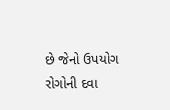છે જેનો ઉપયોગ રોગોની દવા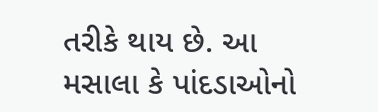તરીકે થાય છે. આ મસાલા કે પાંદડાઓનો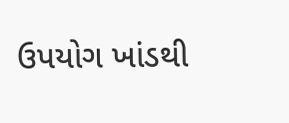ઉપયોગ ખાંડથી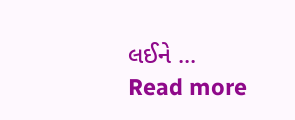લઈને ...
Read more